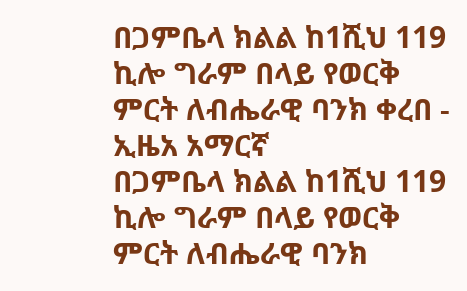በጋምቤላ ክልል ከ1ሺህ 119 ኪሎ ግራም በላይ የወርቅ ምርት ለብሔራዊ ባንክ ቀረበ - ኢዜአ አማርኛ
በጋምቤላ ክልል ከ1ሺህ 119 ኪሎ ግራም በላይ የወርቅ ምርት ለብሔራዊ ባንክ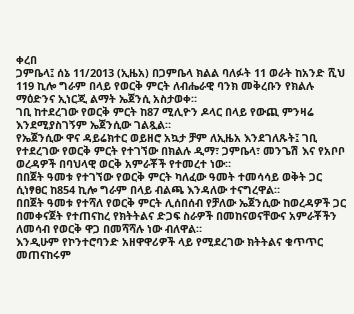ቀረበ
ጋምቤላ፤ ሰኔ 11/2013 (ኢዜአ) በጋምቤላ ክልል ባለፉት 11 ወራት ከአንድ ሺህ 119 ኪሎ ግራም በላይ የወርቅ ምርት ለብሔራዊ ባንክ መቅረቡን የክልሉ ማዕድንና ኢነርጂ ልማት ኤጀንሲ አስታወቀ።
ገቢ ከተደረገው የወርቅ ምርት ከ87 ሚሊዮን ዶላር በላይ የውጪ ምንዛሬ እንደሚያስገኝም ኤጀንሲው ገልጿል።
የኤጀንሲው ዋና ዳይሬክተር ወይዘሮ አኳታ ቻም ለኢዜአ እንደገለጹት፤ ገቢ የተደረገው የወርቅ ምርት የተገኘው በክልሉ ዲማ፣ ጋምቤላ፣ መንጌሽ እና የአቦቦ ወረዳዎች በባህላዊ ወርቅ አምራቾች የተመረተ ነው።
በበጀት ዓመቱ የተገኘው የወርቅ ምርት ካለፈው ዓመት ተመሳሳይ ወቅት ጋር ሲነፃፀር ከ854 ኪሎ ግራም በላይ ብልጫ እንዳለው ተናግረዋል።
በበጀት ዓመቱ የተሻለ የወርቅ ምርት ሊሰበሰብ የቻለው ኤጀንሲው ከወረዳዎች ጋር በመቀናጀት የተጠናከረ የክትትልና ድጋፍ ስራዎች በመከናወናቸውና አምራቾችን ለመሳብ የወርቅ ዋጋ በመሻሻሉ ነው ብለዋል።
እንዲሁም የኮንተሮባንድ አዘዋዋሪዎች ላይ የሚደረገው ክትትልና ቁጥጥር መጠናከሩም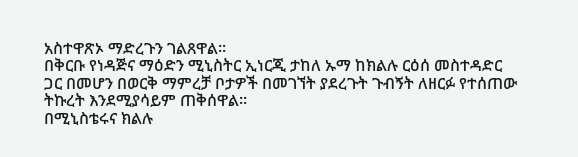አስተዋጽኦ ማድረጉን ገልጸዋል።
በቅርቡ የነዳጅና ማዕድን ሚኒስትር ኢነርጂ ታከለ ኡማ ከክልሉ ርዕሰ መስተዳድር ጋር በመሆን በወርቅ ማምረቻ ቦታዎች በመገኘት ያደረጉት ጉብኝት ለዘርፉ የተሰጠው ትኩረት እንደሚያሳይም ጠቅሰዋል።
በሚኒስቴሩና ክልሉ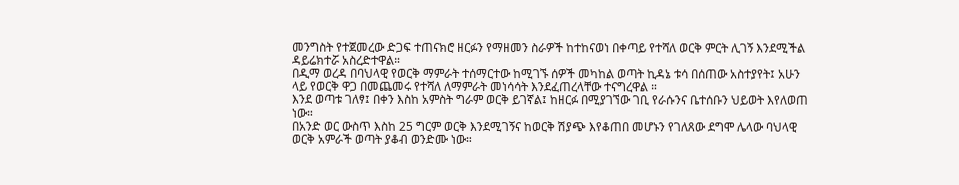መንግስት የተጀመረው ድጋፍ ተጠናክሮ ዘርፉን የማዘመን ስራዎች ከተከናወነ በቀጣይ የተሻለ ወርቅ ምርት ሊገኝ እንደሚችል ዳይሬክተሯ አስረድተዋል።
በዲማ ወረዳ በባህላዊ የወርቅ ማምራት ተሰማርተው ከሚገኙ ሰዎች መካከል ወጣት ኪዳኔ ቱሳ በሰጠው አስተያየት፤ አሁን ላይ የወርቅ ዋጋ በመጨመሩ የተሻለ ለማምራት መነሳሳት እንደፈጠረላቸው ተናግረዋል ።
እንደ ወጣቱ ገለፃ፤ በቀን እስከ አምስት ግራም ወርቅ ይገኛል፤ ከዘርፉ በሚያገኘው ገቢ የራሱንና ቤተሰቡን ህይወት እየለወጠ ነው።
በአንድ ወር ውስጥ እስከ 25 ግርም ወርቅ እንደሚገኝና ከወርቅ ሽያጭ እየቆጠበ መሆኑን የገለጸው ደግሞ ሌላው ባህላዊ ወርቅ አምራች ወጣት ያቆብ ወንድሙ ነው።